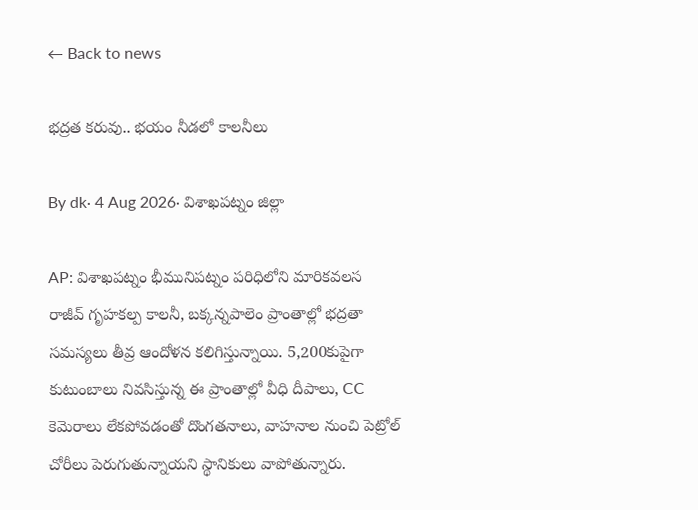← Back to news

భద్రత కరువు.. భయం నీడలో కాలనీలు

By dk· 4 Aug 2026· విశాఖపట్నం జిల్లా

AP: విశాఖపట్నం భీమునిపట్నం పరిధిలోని మారికవలస రాజీవ్ గృహకల్ప కాలనీ, బక్కన్నపాలెం ప్రాంతాల్లో భద్రతా సమస్యలు తీవ్ర ఆందోళన కలిగిస్తున్నాయి. 5,200కుపైగా కుటుంబాలు నివసిస్తున్న ఈ ప్రాంతాల్లో వీధి దీపాలు, CC కెమెరాలు లేకపోవడంతో దొంగతనాలు, వాహనాల నుంచి పెట్రోల్ చోరీలు పెరుగుతున్నాయని స్థానికులు వాపోతున్నారు.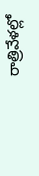రాత్రివేళల్లో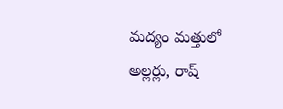మద్యం మత్తులో అల్లర్లు, రాష్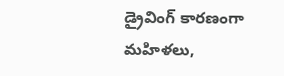డ్రైవింగ్ కారణంగా మహిళలు,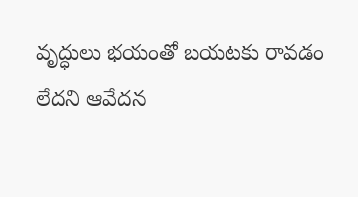వృద్ధులు భయంతో బయటకు రావడం లేదని ఆవేదన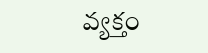వ్యక్తం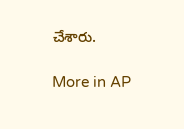చేశారు.

More in AP